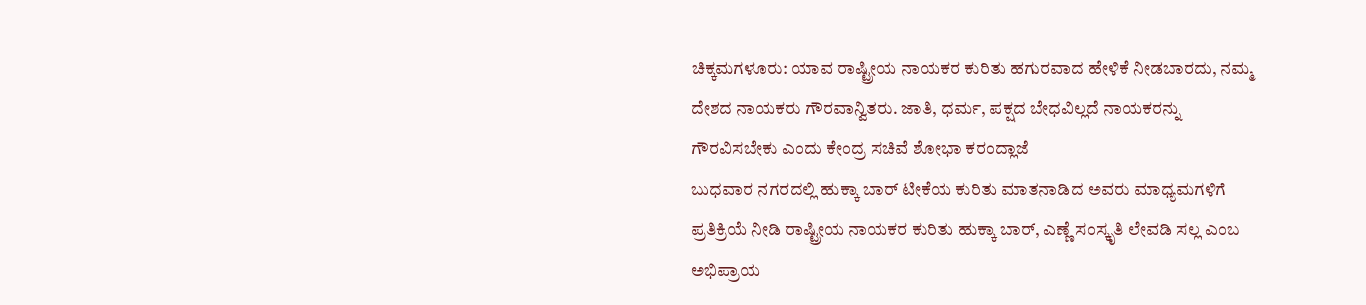ಚಿಕ್ಕಮಗಳೂರು: ಯಾವ ರಾಷ್ಟ್ರೀಯ ನಾಯಕರ ಕುರಿತು ಹಗುರವಾದ ಹೇಳಿಕೆ ನೀಡಬಾರದು, ನಮ್ಮ ದೇಶದ ನಾಯಕರು ಗೌರವಾನ್ವಿತರು. ಜಾತಿ, ಧರ್ಮ, ಪಕ್ಷದ ಬೇಧವಿಲ್ಲದೆ ನಾಯಕರನ್ನು ಗೌರವಿಸಬೇಕು ಎಂದು ಕೇಂದ್ರ ಸಚಿವೆ ಶೋಭಾ ಕರಂದ್ಲಾಜೆ
ಬುಧವಾರ ನಗರದಲ್ಲಿ ಹುಕ್ಕಾ ಬಾರ್ ಟೀಕೆಯ ಕುರಿತು ಮಾತನಾಡಿದ ಅವರು ಮಾಧ್ಯಮಗಳಿಗೆ ಪ್ರತಿಕ್ರಿಯೆ ನೀಡಿ ರಾಷ್ಟ್ರೀಯ ನಾಯಕರ ಕುರಿತು ಹುಕ್ಕಾ ಬಾರ್, ಎಣ್ಣೆ ಸಂಸ್ಕೃತಿ ಲೇವಡಿ ಸಲ್ಲ ಎಂಬ ಅಭಿಪ್ರಾಯ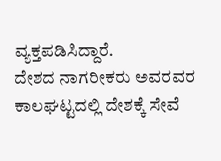ವ್ಯಕ್ತಪಡಿಸಿದ್ದಾರೆ.
ದೇಶದ ನಾಗರೀಕರು ಅವರವರ ಕಾಲಘಟ್ಟದಲ್ಲಿ ದೇಶಕ್ಕೆ ಸೇವೆ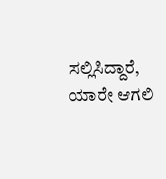ಸಲ್ಲಿಸಿದ್ದಾರೆ, ಯಾರೇ ಆಗಲಿ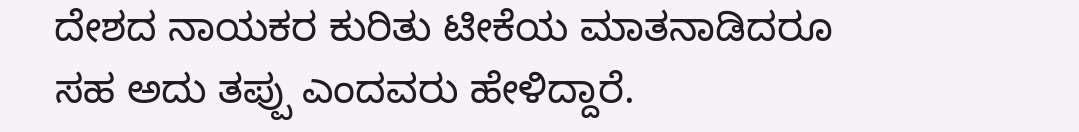ದೇಶದ ನಾಯಕರ ಕುರಿತು ಟೀಕೆಯ ಮಾತನಾಡಿದರೂ ಸಹ ಅದು ತಪ್ಪು ಎಂದವರು ಹೇಳಿದ್ದಾರೆ.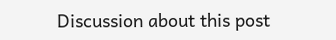Discussion about this post